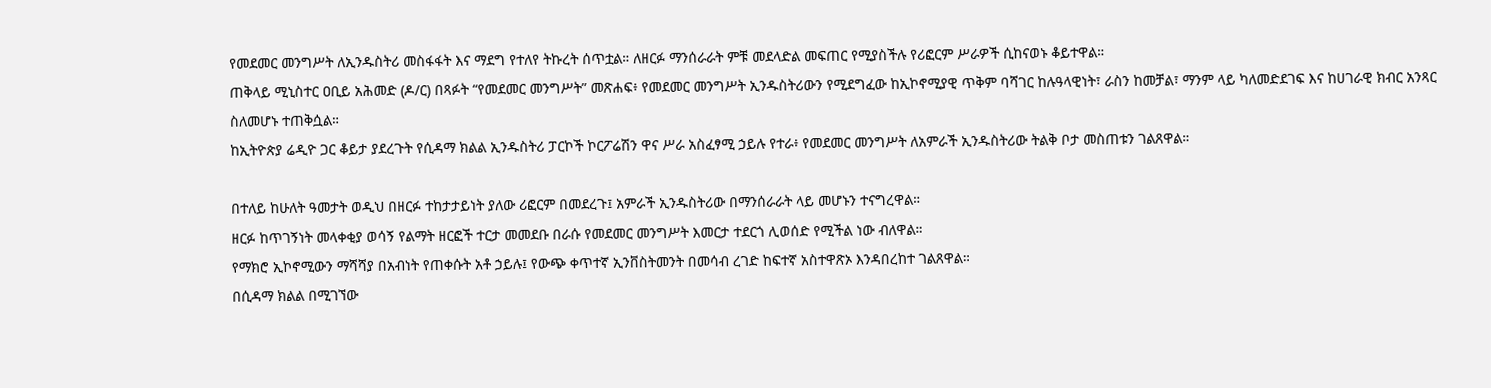የመደመር መንግሥት ለኢንዱስትሪ መስፋፋት እና ማደግ የተለየ ትኩረት ሰጥቷል። ለዘርፉ ማንሰራራት ምቹ መደላድል መፍጠር የሚያስችሉ የሪፎርም ሥራዎች ሲከናወኑ ቆይተዋል።
ጠቅላይ ሚኒስተር ዐቢይ አሕመድ (ዶ/ር) በጻፉት “የመደመር መንግሥት” መጽሐፍ፥ የመደመር መንግሥት ኢንዱስትሪውን የሚደግፈው ከኢኮኖሚያዊ ጥቅም ባሻገር ከሉዓላዊነት፣ ራስን ከመቻል፣ ማንም ላይ ካለመድደገፍ እና ከሀገራዊ ክብር አንጻር ስለመሆኑ ተጠቅሷል።
ከኢትዮጵያ ሬዲዮ ጋር ቆይታ ያደረጉት የሲዳማ ክልል ኢንዱስትሪ ፓርኮች ኮርፖሬሽን ዋና ሥራ አስፈፃሚ ኃይሉ የተራ፥ የመደመር መንግሥት ለአምራች ኢንዱስትሪው ትልቅ ቦታ መስጠቱን ገልጸዋል።

በተለይ ከሁለት ዓመታት ወዲህ በዘርፉ ተከታታይነት ያለው ሪፎርም በመደረጉ፤ አምራች ኢንዱስትሪው በማንሰራራት ላይ መሆኑን ተናግረዋል።
ዘርፉ ከጥገኝነት መላቀቂያ ወሳኝ የልማት ዘርፎች ተርታ መመደቡ በራሱ የመደመር መንግሥት እመርታ ተደርጎ ሊወሰድ የሚችል ነው ብለዋል።
የማክሮ ኢኮኖሚውን ማሻሻያ በአብነት የጠቀሱት አቶ ኃይሉ፤ የውጭ ቀጥተኛ ኢንቨስትመንት በመሳብ ረገድ ከፍተኛ አስተዋጽኦ እንዳበረከተ ገልጸዋል።
በሲዳማ ክልል በሚገኘው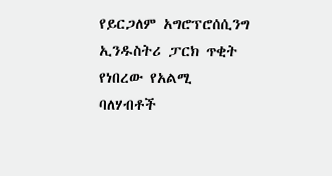የይርጋለም አግሮፕሮሰሲንግ ኢንዱስትሪ ፓርክ ጥቂት የነበረው የአልሚ ባለሃብቶች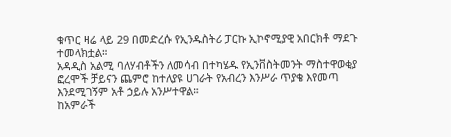ቁጥር ዛሬ ላይ 29 በመድረሱ የኢንዱስትሪ ፓርኩ ኢኮኖሚያዊ አበርክቶ ማደጉ ተመላክቷል።
አዳዲስ አልሚ ባለሃብቶችን ለመሳብ በተካሄዱ የኢንቨስትመንት ማስተዋወቂያ ፎረሞች ቻይናን ጨምሮ ከተለያዩ ሀገራት የአብረን እንሥራ ጥያቄ እየመጣ እንደሚገኝም አቶ ኃይሉ አንሥተዋል።
ከአምራች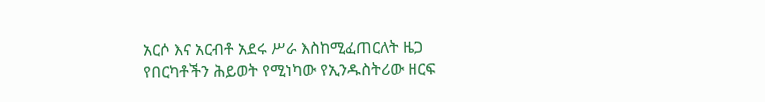አርሶ እና አርብቶ አደሩ ሥራ እስከሚፈጠርለት ዜጋ የበርካቶችን ሕይወት የሚነካው የኢንዱስትሪው ዘርፍ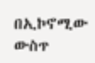በኢኮኖሚው ውስጥ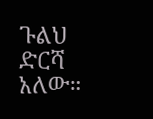ጉልህ ድርሻ አለው።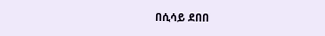በሲሳይ ደበበ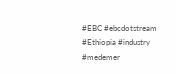#EBC #ebcdotstream #Ethiopia #industry #medemer